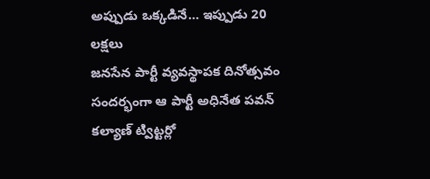అప్పుడు ఒక్కడినే… ఇప్పుడు 20 లక్షలు
జనసేన పార్టీ వ్యవస్థాపక దినోత్సవం సందర్భంగా ఆ పార్టీ అధినేత పవన్ కల్యాణ్ ట్విట్టర్లో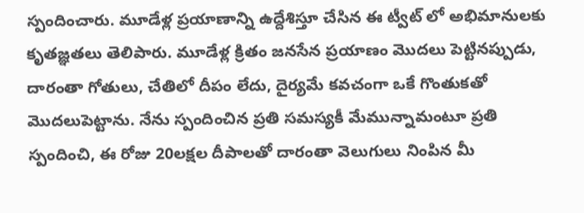స్పందించారు. మూడేళ్ల ప్రయాణాన్ని ఉద్దేశిస్తూ చేసిన ఈ ట్వీట్ లో అభిమానులకు కృతజ్ఞతలు తెలిపారు. మూడేళ్ల క్రితం జనసేన ప్రయాణం మొదలు పెట్టినప్పుడు, దారంతా గోతులు, చేతిలో దీపం లేదు, దైర్యమే కవచంగా ఒకే గొంతుకతో మొదలుపెట్టాను. నేను స్పందించిన ప్రతి సమస్యకీ మేమున్నామంటూ ప్రతి స్పందించి, ఈ రోజు 20లక్షల దీపాలతో దారంతా వెలుగులు నింపిన మీ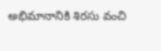అభిమానానికి శిరసు వంచి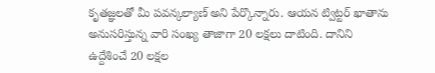కృతజ్ఞలతో మీ పవన్కల్యాణ్ అని పేర్కొన్నారు. ఆయన ట్విట్టర్ ఖాతాను అనుసరిస్తున్న వారి సంఖ్య తాజాగా 20 లక్షలు దాటింది. దానిని ఉద్దేశించే 20 లక్షల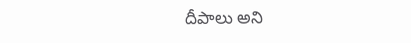దీపాలు అని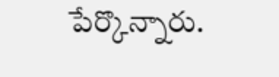పేర్కొన్నారు.